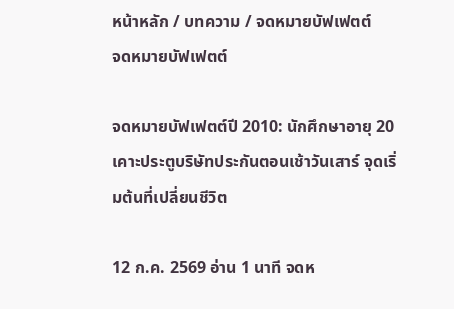หน้าหลัก / บทความ / จดหมายบัฟเฟตต์
จดหมายบัฟเฟตต์

จดหมายบัฟเฟตต์ปี 2010: นักศึกษาอายุ 20 เคาะประตูบริษัทประกันตอนเช้าวันเสาร์ จุดเริ่มต้นที่เปลี่ยนชีวิต

12 ก.ค. 2569 อ่าน 1 นาที จดห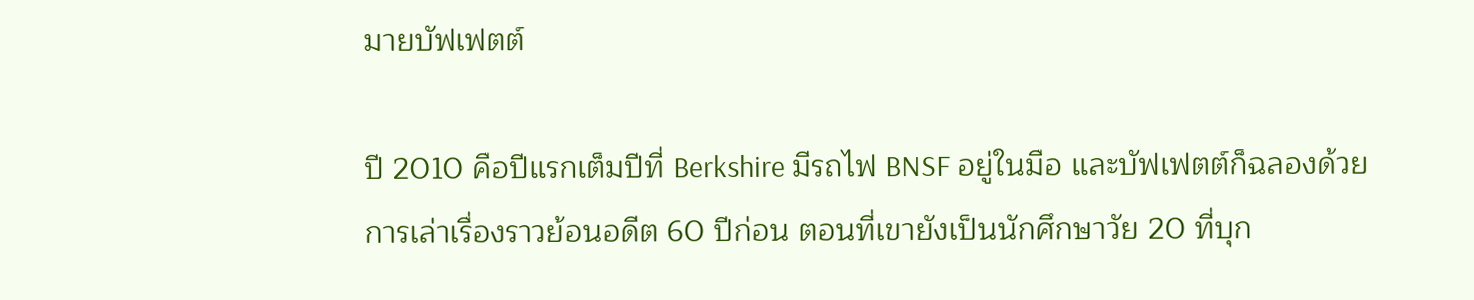มายบัฟเฟตต์

ปี 2010 คือปีแรกเต็มปีที่ Berkshire มีรถไฟ BNSF อยู่ในมือ และบัฟเฟตต์ก็ฉลองด้วยการเล่าเรื่องราวย้อนอดีต 60 ปีก่อน ตอนที่เขายังเป็นนักศึกษาวัย 20 ที่บุก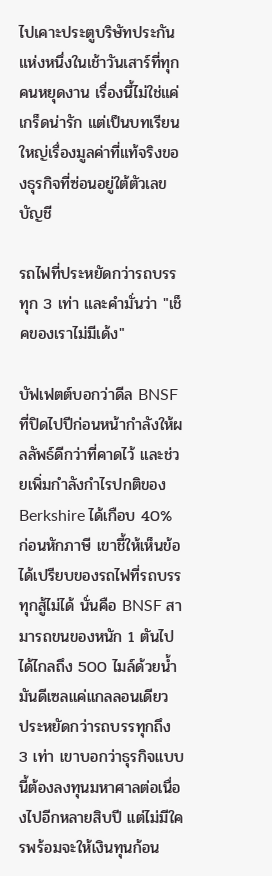ไปเคาะประตูบริษัทประกันแห่งหนึ่งในเช้าวันเสาร์ที่ทุกคนหยุดงาน เรื่องนี้ไม่ใช่แค่เกร็ดน่ารัก แต่เป็นบทเรียนใหญ่เรื่องมูลค่าที่แท้จริงของธุรกิจที่ซ่อนอยู่ใต้ตัวเลขบัญชี

รถไฟที่ประหยัดกว่ารถบรรทุก 3 เท่า และคำมั่นว่า "เช็คของเราไม่มีเด้ง"

บัฟเฟตต์บอกว่าดีล BNSF ที่ปิดไปปีก่อนหน้ากำลังให้ผลลัพธ์ดีกว่าที่คาดไว้ และช่วยเพิ่มกำลังกำไรปกติของ Berkshire ได้เกือบ 40% ก่อนหักภาษี เขาชี้ให้เห็นข้อได้เปรียบของรถไฟที่รถบรรทุกสู้ไม่ได้ นั่นคือ BNSF สามารถขนของหนัก 1 ตันไปได้ไกลถึง 500 ไมล์ด้วยน้ำมันดีเซลแค่แกลลอนเดียว ประหยัดกว่ารถบรรทุกถึง 3 เท่า เขาบอกว่าธุรกิจแบบนี้ต้องลงทุนมหาศาลต่อเนื่องไปอีกหลายสิบปี แต่ไม่มีใครพร้อมจะให้เงินทุนก้อน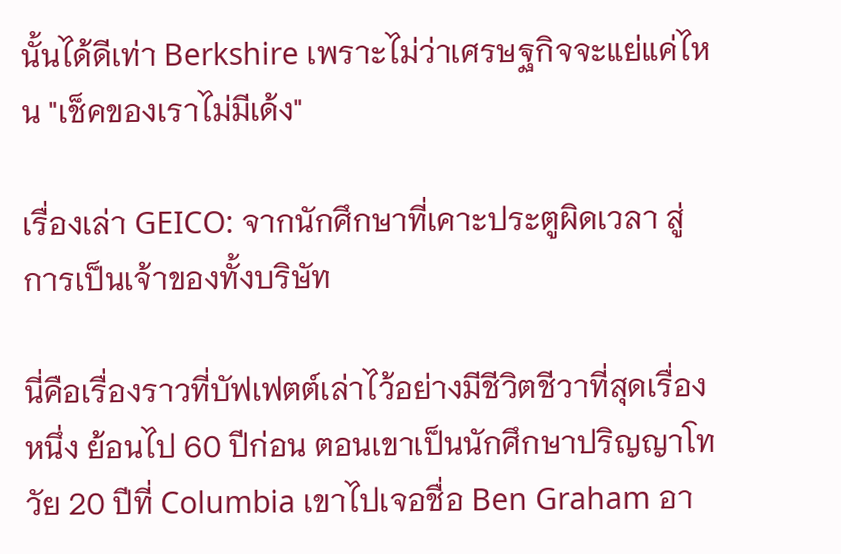นั้นได้ดีเท่า Berkshire เพราะไม่ว่าเศรษฐกิจจะแย่แค่ไหน "เช็คของเราไม่มีเด้ง"

เรื่องเล่า GEICO: จากนักศึกษาที่เคาะประตูผิดเวลา สู่การเป็นเจ้าของทั้งบริษัท

นี่คือเรื่องราวที่บัฟเฟตต์เล่าไว้อย่างมีชีวิตชีวาที่สุดเรื่องหนึ่ง ย้อนไป 60 ปีก่อน ตอนเขาเป็นนักศึกษาปริญญาโทวัย 20 ปีที่ Columbia เขาไปเจอชื่อ Ben Graham อา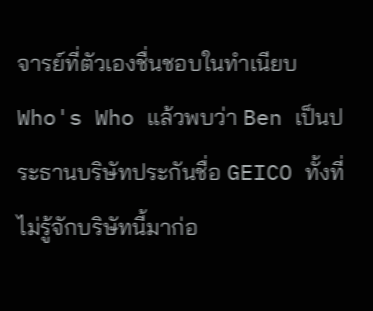จารย์ที่ตัวเองชื่นชอบในทำเนียบ Who's Who แล้วพบว่า Ben เป็นประธานบริษัทประกันชื่อ GEICO ทั้งที่ไม่รู้จักบริษัทนี้มาก่อ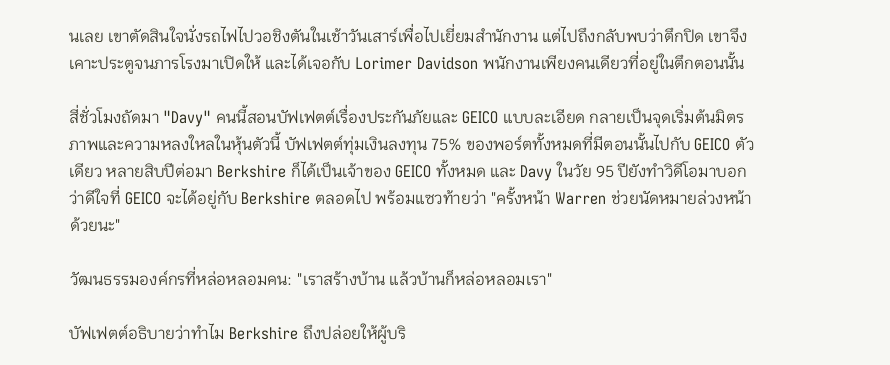นเลย เขาตัดสินใจนั่งรถไฟไปวอชิงตันในเช้าวันเสาร์เพื่อไปเยี่ยมสำนักงาน แต่ไปถึงกลับพบว่าตึกปิด เขาจึงเคาะประตูจนภารโรงมาเปิดให้ และได้เจอกับ Lorimer Davidson พนักงานเพียงคนเดียวที่อยู่ในตึกตอนนั้น

สี่ชั่วโมงถัดมา "Davy" คนนี้สอนบัฟเฟตต์เรื่องประกันภัยและ GEICO แบบละเอียด กลายเป็นจุดเริ่มต้นมิตรภาพและความหลงใหลในหุ้นตัวนี้ บัฟเฟตต์ทุ่มเงินลงทุน 75% ของพอร์ตทั้งหมดที่มีตอนนั้นไปกับ GEICO ตัวเดียว หลายสิบปีต่อมา Berkshire ก็ได้เป็นเจ้าของ GEICO ทั้งหมด และ Davy ในวัย 95 ปียังทำวิดีโอมาบอกว่าดีใจที่ GEICO จะได้อยู่กับ Berkshire ตลอดไป พร้อมแซวท้ายว่า "ครั้งหน้า Warren ช่วยนัดหมายล่วงหน้าด้วยนะ"

วัฒนธรรมองค์กรที่หล่อหลอมคน: "เราสร้างบ้าน แล้วบ้านก็หล่อหลอมเรา"

บัฟเฟตต์อธิบายว่าทำไม Berkshire ถึงปล่อยให้ผู้บริ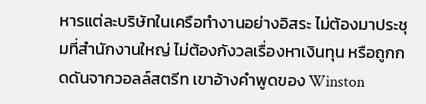หารแต่ละบริษัทในเครือทำงานอย่างอิสระ ไม่ต้องมาประชุมที่สำนักงานใหญ่ ไม่ต้องกังวลเรื่องหาเงินทุน หรือถูกกดดันจากวอลล์สตรีท เขาอ้างคำพูดของ Winston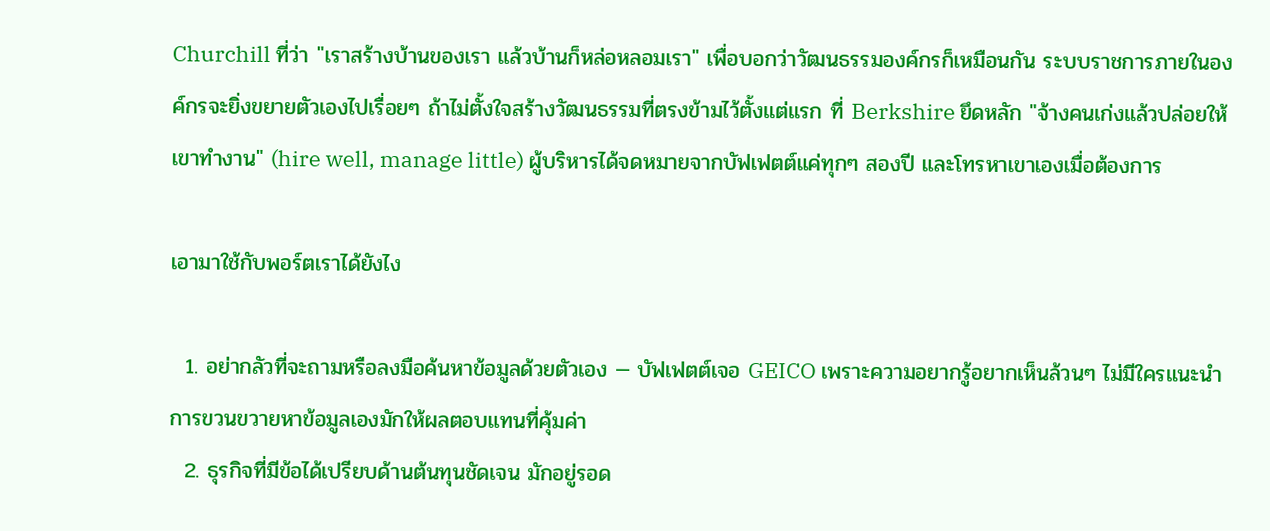Churchill ที่ว่า "เราสร้างบ้านของเรา แล้วบ้านก็หล่อหลอมเรา" เพื่อบอกว่าวัฒนธรรมองค์กรก็เหมือนกัน ระบบราชการภายในองค์กรจะยิ่งขยายตัวเองไปเรื่อยๆ ถ้าไม่ตั้งใจสร้างวัฒนธรรมที่ตรงข้ามไว้ตั้งแต่แรก ที่ Berkshire ยึดหลัก "จ้างคนเก่งแล้วปล่อยให้เขาทำงาน" (hire well, manage little) ผู้บริหารได้จดหมายจากบัฟเฟตต์แค่ทุกๆ สองปี และโทรหาเขาเองเมื่อต้องการ

เอามาใช้กับพอร์ตเราได้ยังไง

  1. อย่ากลัวที่จะถามหรือลงมือค้นหาข้อมูลด้วยตัวเอง — บัฟเฟตต์เจอ GEICO เพราะความอยากรู้อยากเห็นล้วนๆ ไม่มีใครแนะนำ การขวนขวายหาข้อมูลเองมักให้ผลตอบแทนที่คุ้มค่า
  2. ธุรกิจที่มีข้อได้เปรียบด้านต้นทุนชัดเจน มักอยู่รอด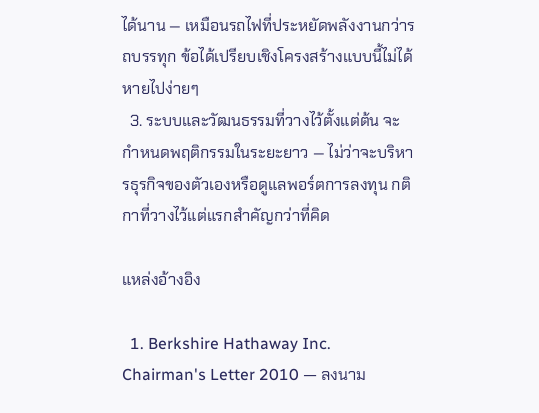ได้นาน — เหมือนรถไฟที่ประหยัดพลังงานกว่ารถบรรทุก ข้อได้เปรียบเชิงโครงสร้างแบบนี้ไม่ได้หายไปง่ายๆ
  3. ระบบและวัฒนธรรมที่วางไว้ตั้งแต่ต้น จะกำหนดพฤติกรรมในระยะยาว — ไม่ว่าจะบริหารธุรกิจของตัวเองหรือดูแลพอร์ตการลงทุน กติกาที่วางไว้แต่แรกสำคัญกว่าที่คิด

แหล่งอ้างอิง

  1. Berkshire Hathaway Inc. Chairman's Letter 2010 — ลงนาม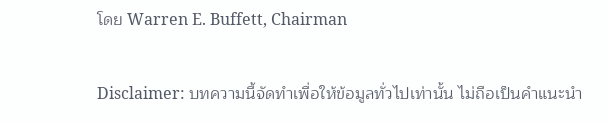โดย Warren E. Buffett, Chairman

Disclaimer: บทความนี้จัดทำเพื่อให้ข้อมูลทั่วไปเท่านั้น ไม่ถือเป็นคำแนะนำ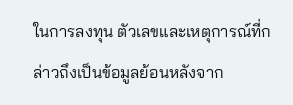ในการลงทุน ตัวเลขและเหตุการณ์ที่กล่าวถึงเป็นข้อมูลย้อนหลังจาก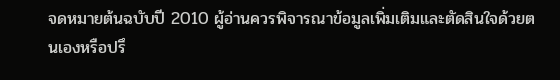จดหมายต้นฉบับปี 2010 ผู้อ่านควรพิจารณาข้อมูลเพิ่มเติมและตัดสินใจด้วยตนเองหรือปรึ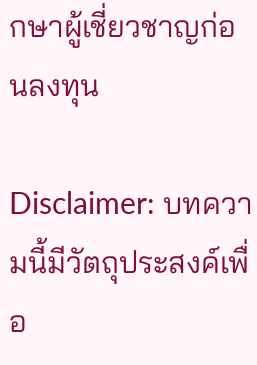กษาผู้เชี่ยวชาญก่อนลงทุน

Disclaimer: บทความนี้มีวัตถุประสงค์เพื่อ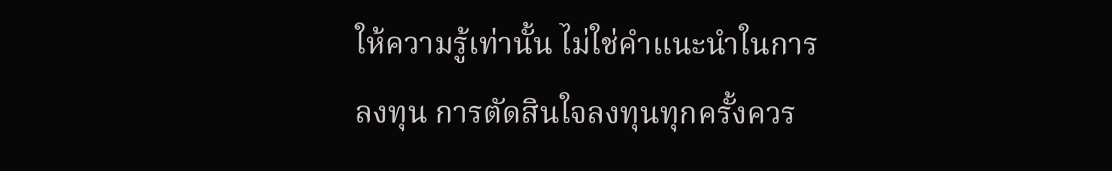ให้ความรู้เท่านั้น ไม่ใช่คำแนะนำในการลงทุน การตัดสินใจลงทุนทุกครั้งควร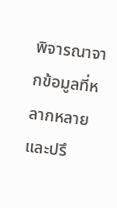พิจารณาจากข้อมูลที่หลากหลายและปรึ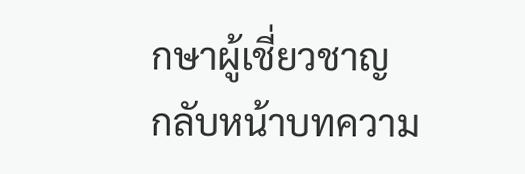กษาผู้เชี่ยวชาญ
กลับหน้าบทความ